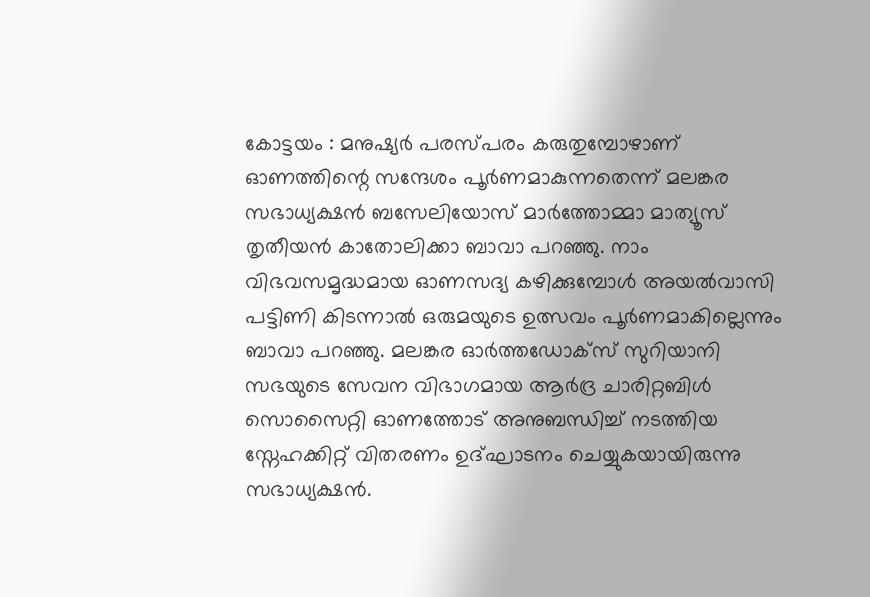കോട്ടയം : മനുഷ്യർ പരസ്പരം കരുതുമ്പോഴാണ് ഓണത്തിന്റെ സന്ദേശം പൂർണമാകുന്നതെന്ന് മലങ്കര സഭാധ്യക്ഷൻ ബസേലിയോസ് മാർത്തോമ്മാ മാത്യൂസ് തൃതീയൻ കാതോലിക്കാ ബാവാ പറഞ്ഞു. നാം വിഭവസമൃദ്ധമായ ഓണസദ്യ കഴിക്കുമ്പോൾ അയൽവാസി പട്ടിണി കിടന്നാൽ ഒരുമയുടെ ഉത്സവം പൂർണമാകില്ലെന്നും ബാവാ പറഞ്ഞു. മലങ്കര ഓർത്തഡോക്സ് സുറിയാനി സഭയുടെ സേവന വിഭാഗമായ ആർദ്ര ചാരിറ്റബിൾ സൊസൈറ്റി ഓണത്തോട് അനുബന്ധിച്ച് നടത്തിയ സ്നേഹക്കിറ്റ് വിതരണം ഉദ്ഘാടനം ചെയ്യുകയായിരുന്നു സഭാധ്യക്ഷൻ.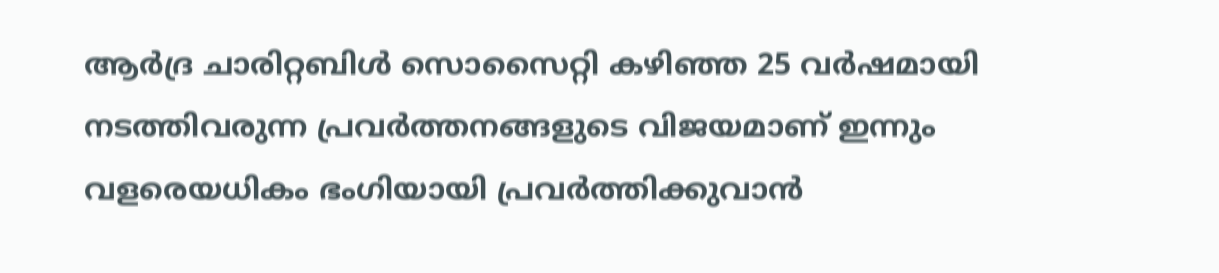ആർദ്ര ചാരിറ്റബിൾ സൊസൈറ്റി കഴിഞ്ഞ 25 വർഷമായി നടത്തിവരുന്ന പ്രവർത്തനങ്ങളുടെ വിജയമാണ് ഇന്നും വളരെയധികം ഭംഗിയായി പ്രവർത്തിക്കുവാൻ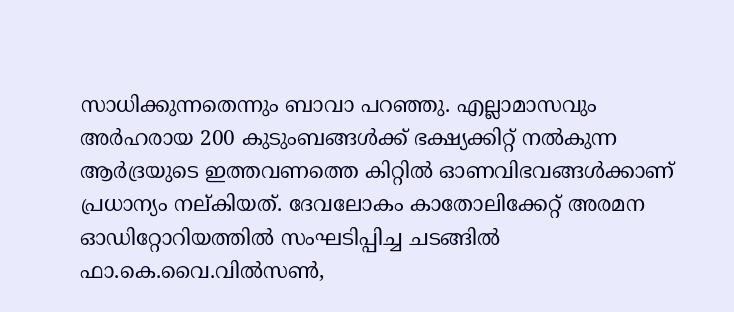സാധിക്കുന്നതെന്നും ബാവാ പറഞ്ഞു. എല്ലാമാസവും അർഹരായ 200 കുടുംബങ്ങൾക്ക് ഭക്ഷ്യക്കിറ്റ് നൽകുന്ന ആർദ്രയുടെ ഇത്തവണത്തെ കിറ്റിൽ ഓണവിഭവങ്ങൾക്കാണ് പ്രധാന്യം നല്കിയത്. ദേവലോകം കാതോലിക്കേറ്റ് അരമന ഓഡിറ്റോറിയത്തിൽ സംഘടിപ്പിച്ച ചടങ്ങിൽ ഫാ.കെ.വൈ.വിൽസൺ,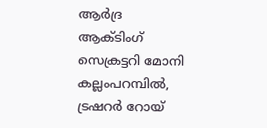ആർദ്ര ആക്ടിംഗ് സെക്രട്ടറി മോനി കല്ലംപറമ്പിൽ, ട്രഷറർ റോയ്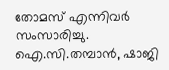തോമസ് എന്നിവർ സംസാരിച്ചു. ഐ.സി.തമ്പാൻ, ഷാജി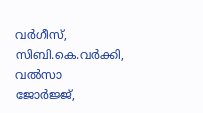വർഗീസ്, സിബി.കെ.വർക്കി, വൽസാ ജോർജ്ജ്,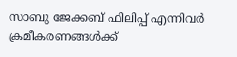സാബു ജേക്കബ് ഫിലിപ്പ് എന്നിവർ ക്രമീകരണങ്ങൾക്ക്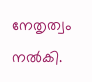നേതൃത്വം നൽകി.